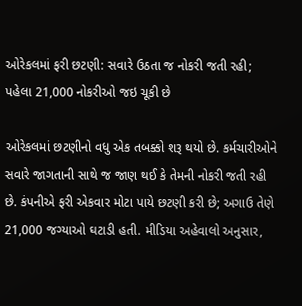ઓરેકલમાં ફરી છટણી: સવારે ઉઠતા જ નોકરી જતી રહી; પહેલા 21,000 નોકરીઓ જઇ ચૂકી છે

ઓરેકલમાં છટણીનો વધુ એક તબક્કો શરૂ થયો છે. કર્મચારીઓને સવારે જાગતાની સાથે જ જાણ થઈ કે તેમની નોકરી જતી રહી છે. કંપનીએ ફરી એકવાર મોટા પાયે છટણી કરી છે; અગાઉ તેણે 21,000 જગ્યાઓ ઘટાડી હતી. મીડિયા અહેવાલો અનુસાર,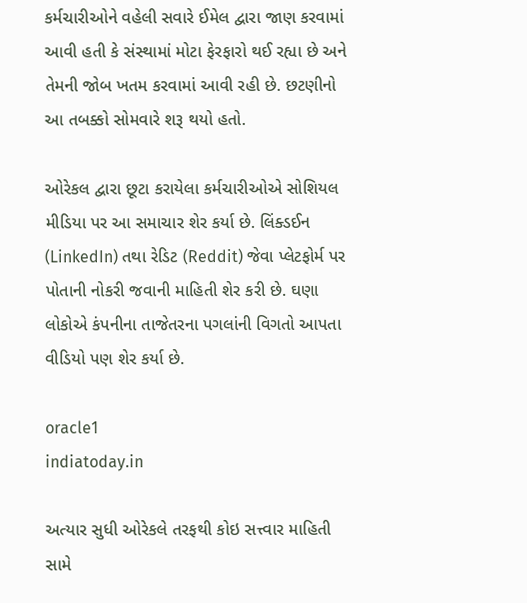કર્મચારીઓને વહેલી સવારે ઈમેલ દ્વારા જાણ કરવામાં આવી હતી કે સંસ્થામાં મોટા ફેરફારો થઈ રહ્યા છે અને તેમની જોબ ખતમ કરવામાં આવી રહી છે. છટણીનો આ તબક્કો સોમવારે શરૂ થયો હતો.

ઓરેકલ દ્વારા છૂટા કરાયેલા કર્મચારીઓએ સોશિયલ મીડિયા પર આ સમાચાર શેર કર્યા છે. લિંક્ડઈન (LinkedIn) તથા રેડિટ (Reddit) જેવા પ્લેટફોર્મ પર પોતાની નોકરી જવાની માહિતી શેર કરી છે. ઘણા લોકોએ કંપનીના તાજેતરના પગલાંની વિગતો આપતા વીડિયો પણ શેર કર્યા છે.

oracle1
indiatoday.in

અત્યાર સુધી ઓરેકલે તરફથી કોઇ સત્ત્વાર માહિતી સામે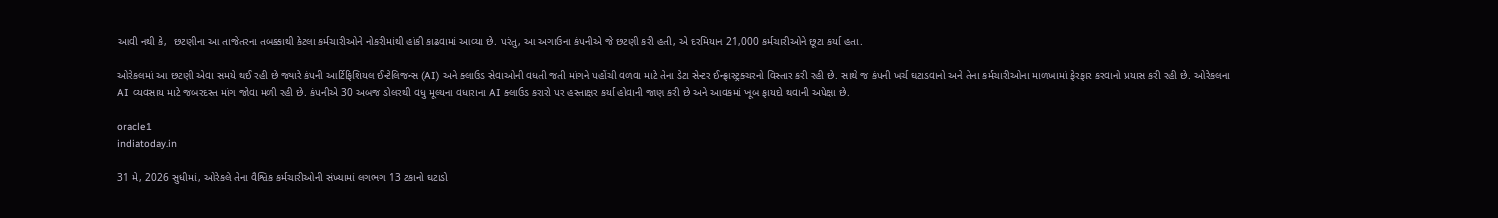આવી નથી કે,  છટણીના આ તાજેતરના તબક્કાથી કેટલા કર્મચારીઓને નોકરીમાંથી હાંકી કાઢવામાં આવ્યા છે. પરંતુ, આ અગાઉના કંપનીએ જે છટણી કરી હતી, એ દરમિયાન 21,000 કર્મચારીઓને છૂટા કર્યા હતા.

ઓરેકલમાં આ છટણી એવા સમયે થઈ રહી છે જ્યારે કંપની આર્ટિફિશિયલ ઈન્ટેલિજન્સ (AI) અને ક્લાઉડ સેવાઓની વધતી જતી માંગને પહોંચી વળવા માટે તેના ડેટા સેન્ટર ઈન્ફ્રાસ્ટ્રક્ચરનો વિસ્તાર કરી રહી છે. સાથે જ કંપની ખર્ચ ઘટાડવાનો અને તેના કર્મચારીઓના માળખામાં ફેરફાર કરવાનો પ્રયાસ કરી રહી છે. ઓરેકલના AI વ્યવસાય માટે જબરદસ્ત માંગ જોવા મળી રહી છે. કંપનીએ 30 અબજ ડોલરથી વધુ મૂલ્યના વધારાના AI ક્લાઉડ કરારો પર હસ્તાક્ષર કર્યા હોવાની જાણ કરી છે અને આવકમાં ખૂબ ફાયદો થવાની અપેક્ષા છે.

oracle1
indiatoday.in

31 મે, 2026 સુધીમાં, ઓરેકલે તેના વૈશ્વિક કર્મચારીઓની સંખ્યામાં લગભગ 13 ટકાનો ઘટાડો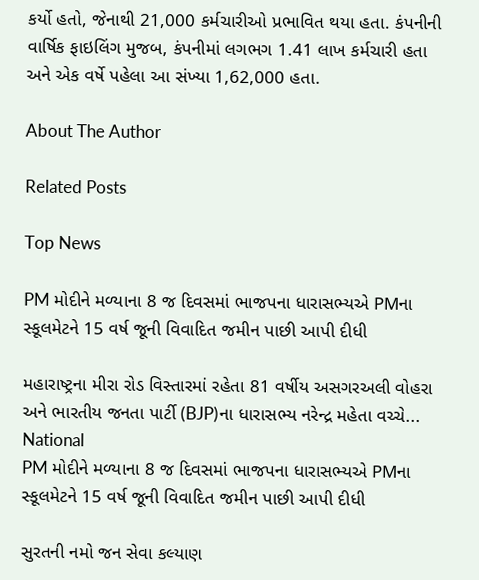કર્યો હતો, જેનાથી 21,000 કર્મચારીઓ પ્રભાવિત થયા હતા. કંપનીની વાર્ષિક ફાઇલિંગ મુજબ, કંપનીમાં લગભગ 1.41 લાખ કર્મચારી હતા અને એક વર્ષે પહેલા આ સંખ્યા 1,62,000 હતા.

About The Author

Related Posts

Top News

PM મોદીને મળ્યાના 8 જ દિવસમાં ભાજપના ધારાસભ્યએ PMના સ્કૂલમેટને 15 વર્ષ જૂની વિવાદિત જમીન પાછી આપી દીધી

મહારાષ્ટ્રના મીરા રોડ વિસ્તારમાં રહેતા 81 વર્ષીય અસગરઅલી વોહરા અને ભારતીય જનતા પાર્ટી (BJP)ના ધારાસભ્ય નરેન્દ્ર મહેતા વચ્ચે...
National
PM મોદીને મળ્યાના 8 જ દિવસમાં ભાજપના ધારાસભ્યએ PMના સ્કૂલમેટને 15 વર્ષ જૂની વિવાદિત જમીન પાછી આપી દીધી

સુરતની નમો જન સેવા કલ્યાણ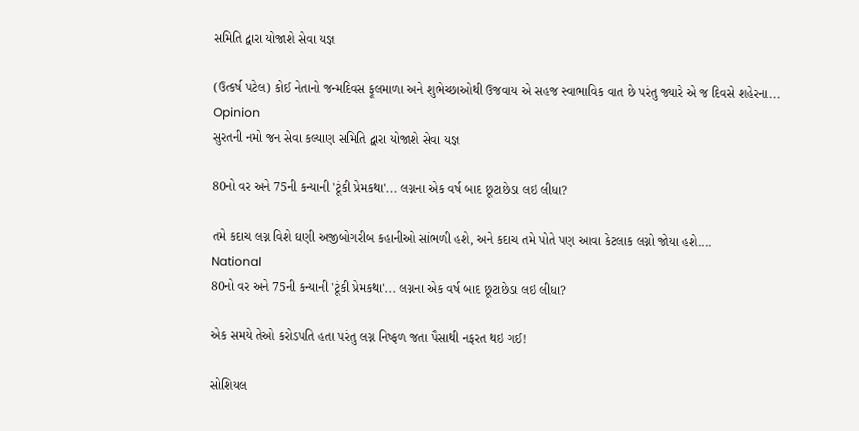સમિતિ દ્વારા યોજાશે સેવા યજ્ઞ

(ઉત્કર્ષ પટેલ) કોઈ નેતાનો જન્મદિવસ ફૂલમાળા અને શુભેચ્છાઓથી ઉજવાય એ સહજ સ્વાભાવિક વાત છે પરંતુ જ્યારે એ જ દિવસે શહેરના...
Opinion
સુરતની નમો જન સેવા કલ્યાણ સમિતિ દ્વારા યોજાશે સેવા યજ્ઞ

80નો વર અને 75ની કન્યાની 'ટૂંકી પ્રેમકથા'... લગ્નના એક વર્ષ બાદ છૂટાછેડા લઇ લીધા?

તમે કદાચ લગ્ન વિશે ઘણી અજીબોગરીબ કહાનીઓ સાંભળી હશે, અને કદાચ તમે પોતે પણ આવા કેટલાક લગ્નો જોયા હશે....
National
80નો વર અને 75ની કન્યાની 'ટૂંકી પ્રેમકથા'... લગ્નના એક વર્ષ બાદ છૂટાછેડા લઇ લીધા?

એક સમયે તેઓ કરોડપતિ હતા પરંતુ લગ્ન નિષ્ફળ જતા પૈસાથી નફરત થઇ ગઈ!

સોશિયલ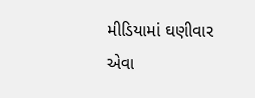મીડિયામાં ઘણીવાર એવા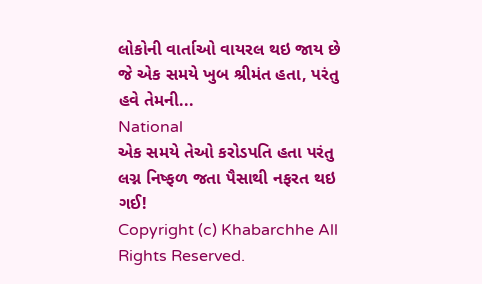લોકોની વાર્તાઓ વાયરલ થઇ જાય છે જે એક સમયે ખુબ શ્રીમંત હતા, પરંતુ હવે તેમની...
National
એક સમયે તેઓ કરોડપતિ હતા પરંતુ લગ્ન નિષ્ફળ જતા પૈસાથી નફરત થઇ ગઈ!
Copyright (c) Khabarchhe All Rights Reserved.